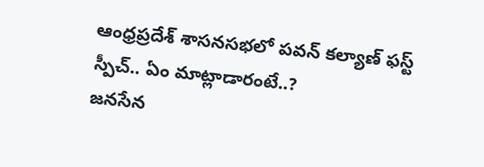ఆంధ్రప్రదేశ్ శాసనసభలో పవన్ కల్యాణ్ ఫస్ట్ స్పీచ్.. ఏం మాట్లాడారంటే..?
జనసేన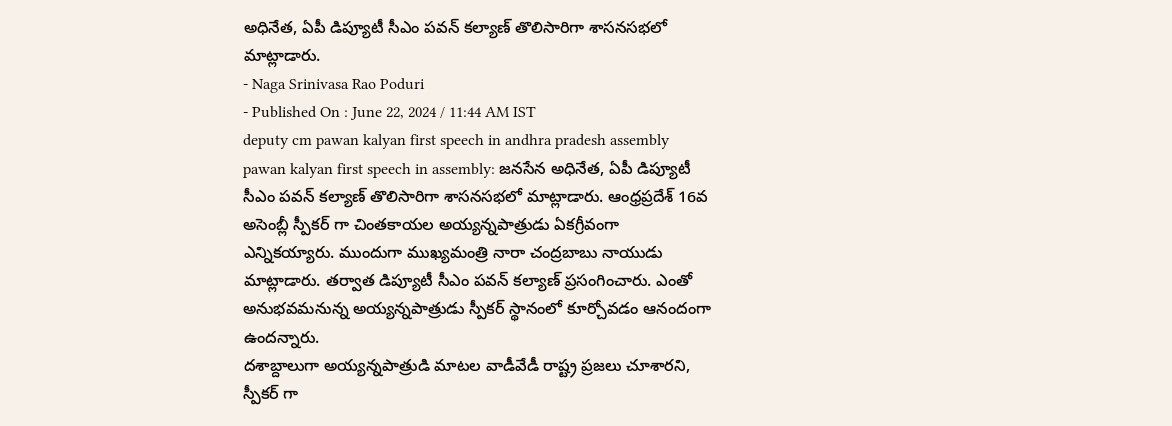అధినేత, ఏపీ డిప్యూటీ సీఎం పవన్ కల్యాణ్ తొలిసారిగా శాసనసభలో మాట్లాడారు.
- Naga Srinivasa Rao Poduri
- Published On : June 22, 2024 / 11:44 AM IST
deputy cm pawan kalyan first speech in andhra pradesh assembly
pawan kalyan first speech in assembly: జనసేన అధినేత, ఏపీ డిప్యూటీ సీఎం పవన్ కల్యాణ్ తొలిసారిగా శాసనసభలో మాట్లాడారు. ఆంధ్రప్రదేశ్ 16వ అసెంబ్లీ స్పీకర్ గా చింతకాయల అయ్యన్నపాత్రుడు ఏకగ్రీవంగా ఎన్నికయ్యారు. ముందుగా ముఖ్యమంత్రి నారా చంద్రబాబు నాయుడు మాట్లాడారు. తర్వాత డిప్యూటీ సీఎం పవన్ కల్యాణ్ ప్రసంగించారు. ఎంతో అనుభవమనున్న అయ్యన్నపాత్రుడు స్పీకర్ స్థానంలో కూర్చోవడం ఆనందంగా ఉందన్నారు.
దశాబ్దాలుగా అయ్యన్నపాత్రుడి మాటల వాడీవేడీ రాష్ట్ర ప్రజలు చూశారని, స్పీకర్ గా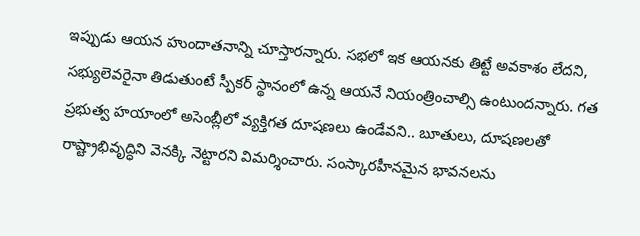ఇప్పుడు ఆయన హుందాతనాన్ని చూస్తారన్నారు. సభలో ఇక ఆయనకు తిట్టే అవకాశం లేదని, సభ్యులెవరైనా తిడుతుంటే స్పీకర్ స్థానంలో ఉన్న ఆయనే నియంత్రించాల్సి ఉంటుందన్నారు. గత ప్రభుత్వ హయాంలో అసెంబ్లీలో వ్యక్తిగత దూషణలు ఉండేవని.. బూతులు, దూషణలతో రాష్ట్రాభివృద్ధిని వెనక్కి నెట్టారని విమర్శించారు. సంస్కారహీనమైన భావనలను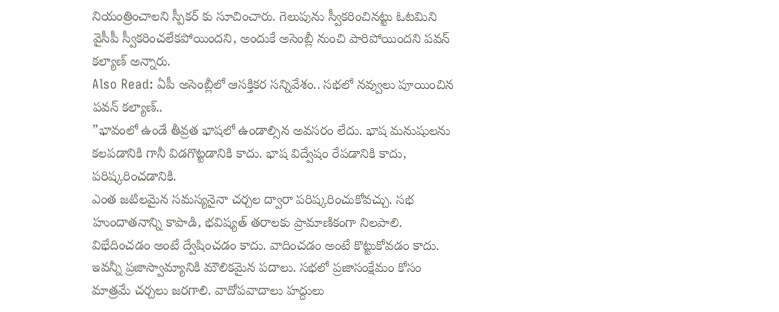నియంత్రించాలని స్పీకర్ కు సూచించారు. గెలుపును స్వీకరించినట్టు ఓటమిని వైసీపీ స్వీకరించలేకపోయిందని, అందుకే అసెంబ్లీ నుంచి పారిపోయిందని పవన్ కల్యాణ్ అన్నారు.
Also Read: ఏపీ అసెంబ్లీలో ఆసక్తికర సన్నివేశం.. సభలో నవ్వులు పూయించిన పవన్ కల్యాణ్..
”భావంలో ఉండే తీవ్రత భాషలో ఉండాల్సిన అవసరం లేదు. భాష మనుషులను కలపడానికి గానీ విడగొట్టడానికి కాదు. భాష విద్వేషం రేపడానికి కాదు, పరిష్కరించడానికి.
ఎంత జటిలమైన సమస్యనైనా చర్చల ద్వారా పరిష్కరించుకోవచ్చు. సభ హుందాతనాన్ని కాపాడి, భవిష్యత్ తరాలకు ప్రామాణికంగా నిలపాలి. విభేదించడం అంటే ద్వేషించడం కాదు. వాదించడం అంటే కొట్టుకోవడం కాదు. ఇవన్నీ ప్రజాస్వామ్యానికి మౌలికమైన పదాలు. సభలో ప్రజాసంక్షేమం కోసం మాత్రమే చర్చలు జరగాలి. వాదోపవాదాలు హద్దులు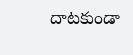దాటకుండా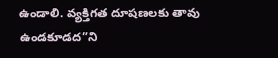ఉండాలి. వ్యక్తిగత దూషణలకు తావు ఉండకూడద”ని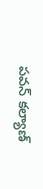పవన్ కల్యాణ్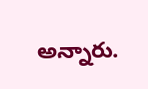అన్నారు.